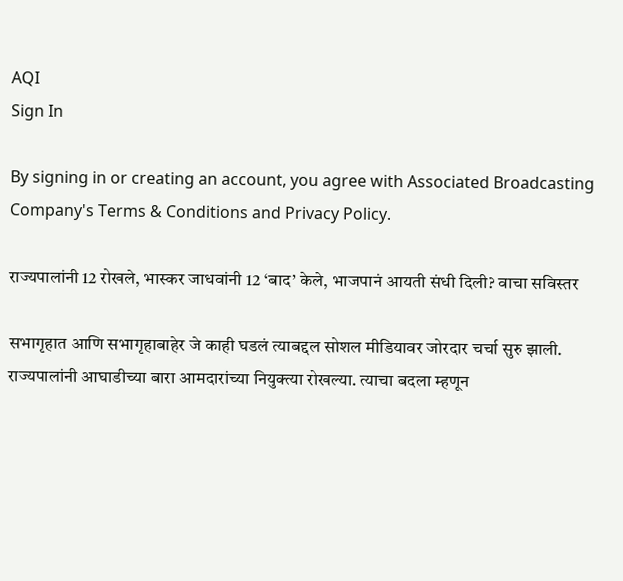AQI
Sign In

By signing in or creating an account, you agree with Associated Broadcasting Company's Terms & Conditions and Privacy Policy.

राज्यपालांनी 12 रोखले, भास्कर जाधवांनी 12 ‘बाद’ केले, भाजपानं आयती संधी दिली? वाचा सविस्तर

सभागृहात आणि सभागृहाबाहेर जे काही घडलं त्याबद्दल सोशल मीडियावर जोरदार चर्चा सुरु झाली. राज्यपालांनी आघाडीच्या बारा आमदारांच्या नियुक्त्या रोखल्या. त्याचा बदला म्हणून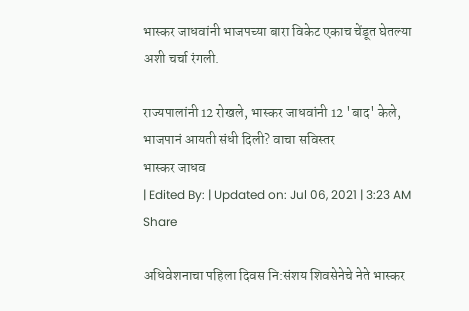भास्कर जाधवांनी भाजपच्या बारा विकेट एकाच चेंडूत घेतल्या अशी चर्चा रंगली.

राज्यपालांनी 12 रोखले, भास्कर जाधवांनी 12 'बाद' केले, भाजपानं आयती संधी दिली? वाचा सविस्तर
भास्कर जाधव
| Edited By: | Updated on: Jul 06, 2021 | 3:23 AM
Share

अधिवेशनाचा पहिला दिवस नि:संशय शिवसेनेचे नेते भास्कर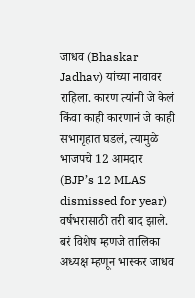जाधव (Bhaskar Jadhav) यांच्या नावावर राहिला. कारण त्यांनी जे केलं किंवा काही कारणानं जे काही सभागृहात घडलं, त्यामुळे भाजपचे 12 आमदार (BJP’s 12 MLAS dismissed for year) वर्षभरासाठी तरी बाद झाले. बरं विशेष म्हणजे तालिका अध्यक्ष म्हणून भास्कर जाधव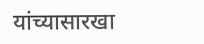यांच्यासारखा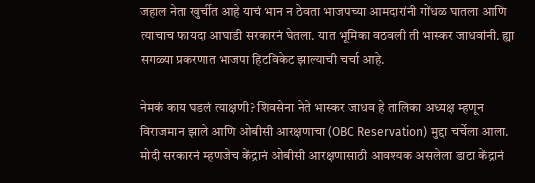जहाल नेता खुर्चीत आहे याचं भान न ठेवता भाजपच्या आमदारांनी गोंधळ घातला आणि त्याचाच फायदा आघाडी सरकारनं घेतला. यात भूमिका वठवली ती भास्कर जाधवांनी. ह्या सगळ्या प्रकरणात भाजपा हिटविकेट झाल्याची चर्चा आहे.

नेमकं काय घडलं त्याक्षणी? शिवसेना नेते भास्कर जाधव हे तालिका अध्यक्ष म्हणून विराजमान झाले आणि ओबीसी आरक्षणाचा (OBC Reservation) मुद्दा चर्चेला आला. मोदी सरकारनं म्हणजेच केंद्रानं ओबीसी आरक्षणासाठी आवश्यक असलेला डाटा केंद्रानं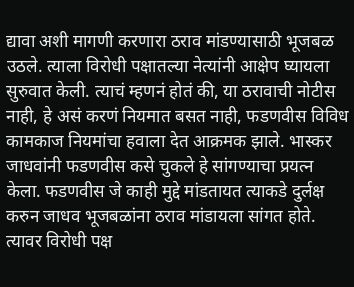द्यावा अशी मागणी करणारा ठराव मांडण्यासाठी भूजबळ उठले. त्याला विरोधी पक्षातल्या नेत्यांनी आक्षेप घ्यायला सुरुवात केली. त्याचं म्हणनं होतं की, या ठरावाची नोटीस नाही, हे असं करणं नियमात बसत नाही, फडणवीस विविध कामकाज नियमांचा हवाला देत आक्रमक झाले. भास्कर जाधवांनी फडणवीस कसे चुकले हे सांगण्याचा प्रयत्न केला. फडणवीस जे काही मुद्दे मांडतायत त्याकडे दुर्लक्ष करुन जाधव भूजबळांना ठराव मांडायला सांगत होते. त्यावर विरोधी पक्ष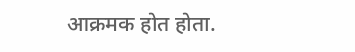आक्रमक होत होता.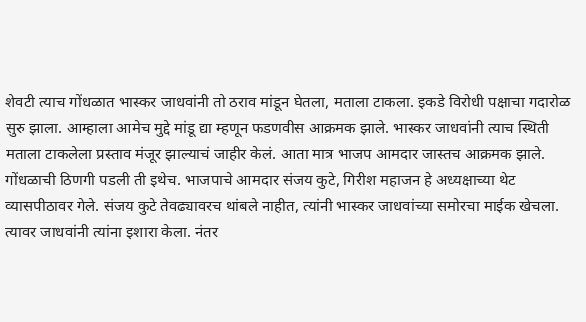शेवटी त्याच गोंधळात भास्कर जाधवांनी तो ठराव मांडून घेतला, मताला टाकला. इकडे विरोधी पक्षाचा गदारोळ सुरु झाला. आम्हाला आमेच मुद्दे मांडू द्या म्हणून फडणवीस आक्रमक झाले. भास्कर जाधवांनी त्याच स्थिती मताला टाकलेला प्रस्ताव मंजूर झाल्याचं जाहीर केलं. आता मात्र भाजप आमदार जास्तच आक्रमक झाले. गोंधळाची ठिणगी पडली ती इथेच. भाजपाचे आमदार संजय कुटे, गिरीश महाजन हे अध्यक्षाच्या थेट व्यासपीठावर गेले. संजय कुटे तेवढ्यावरच थांबले नाहीत, त्यांनी भास्कर जाधवांच्या समोरचा माईक खेचला. त्यावर जाधवांनी त्यांना इशारा केला. नंतर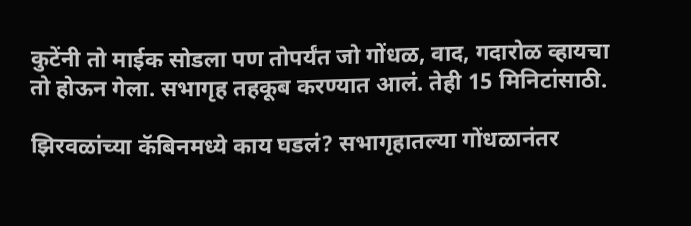कुटेंनी तो माईक सोडला पण तोपर्यंत जो गोंधळ, वाद, गदारोळ व्हायचा तो होऊन गेला. सभागृह तहकूब करण्यात आलं. तेही 15 मिनिटांसाठी.

झिरवळांच्या कॅबिनमध्ये काय घडलं? सभागृहातल्या गोंधळानंतर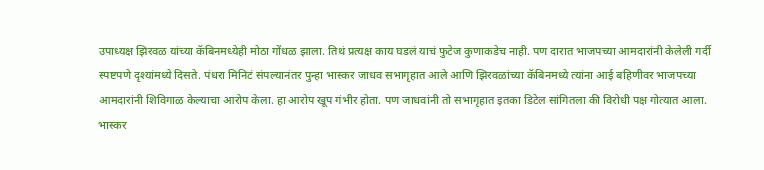उपाध्यक्ष झिरवळ यांच्या कॅबिनमध्येही मोठा गोंधळ झाला. तिथं प्रत्यक्ष काय घडलं याचं फुटेज कुणाकडेच नाही. पण दारात भाजपच्या आमदारांनी केलेली गर्दी स्पष्टपणे दृश्यांमध्ये दिसते. पंधरा मिनिटं संपल्यानंतर पुन्हा भास्कर जाधव सभागृहात आले आणि झिरवळांच्या कॅबिनमध्ये त्यांना आई बहिणीवर भाजपच्या आमदारांनी शिविगाळ केल्याचा आरोप केला. हा आरोप खूप गंभीर होता. पण जाधवांनी तो सभागृहात इतका डिटेल सांगितला की विरोधी पक्ष गोत्यात आला. भास्कर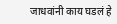जाधवांनी काय घडलं हे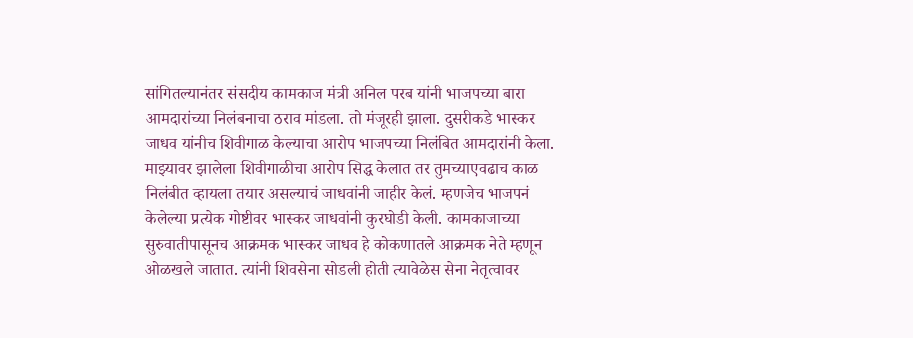सांगितल्यानंतर संसदीय कामकाज मंत्री अनिल परब यांनी भाजपच्या बारा आमदारांच्या निलंबनाचा ठराव मांडला. तो मंजूरही झाला. दुसरीकडे भास्कर जाधव यांनीच शिवीगाळ केल्याचा आरोप भाजपच्या निलंबित आमदारांनी केला. माझ्यावर झालेला शिवीगाळीचा आरोप सिद्ध केलात तर तुमच्याएवढाच काळ निलंबीत व्हायला तयार असल्याचं जाधवांनी जाहीर केलं. म्हणजेच भाजपनं केलेल्या प्रत्येक गोष्टीवर भास्कर जाधवांनी कुरघोडी केली. कामकाजाच्या सुरुवातीपासूनच आक्रमक भास्कर जाधव हे कोकणातले आक्रमक नेते म्हणून ओळखले जातात. त्यांनी शिवसेना सोडली होती त्यावेळेस सेना नेतृत्वावर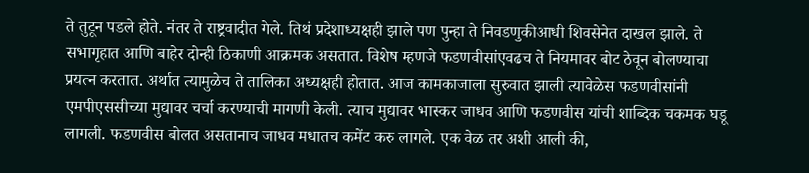ते तुटून पडले होते. नंतर ते राष्ट्रवादीत गेले. तिथं प्रदेशाध्यक्षही झाले पण पुन्हा ते निवडणुकीआधी शिवसेनेत दाखल झाले. ते सभागृहात आणि बाहेर दोन्ही ठिकाणी आक्रमक असतात. विशेष म्हणजे फडणवीसांएवढच ते नियमावर बोट ठेवून बोलण्याचा प्रयत्न करतात. अर्थात त्यामुळेच ते तालिका अध्यक्षही होतात. आज कामकाजाला सुरुवात झाली त्यावेळेस फडणवीसांनी एमपीएससीच्या मुद्यावर चर्चा करण्याची मागणी केली. त्याच मुद्यावर भास्कर जाधव आणि फडणवीस यांची शाब्दिक चकमक घडू लागली. फडणवीस बोलत असतानाच जाधव मधातच कमेंट करु लागले. एक वेळ तर अशी आली की,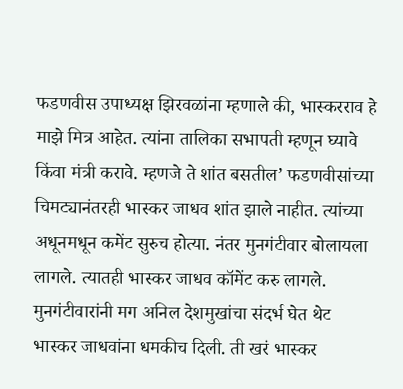फडणवीस उपाध्यक्ष झिरवळांना म्हणाले की, भास्करराव हे माझे मित्र आहेत. त्यांना तालिका सभापती म्हणून घ्यावे किंवा मंत्री करावे. म्हणजे ते शांत बसतील’ फडणवीसांच्या चिमट्यानंतरही भास्कर जाधव शांत झाले नाहीत. त्यांच्या अधूनमधून कमेंट सुरुच होत्या. नंतर मुनगंटीवार बोलायला लागले. त्यातही भास्कर जाधव कॉमेंट करु लागले. मुनगंटीवारांनी मग अनिल देशमुखांचा संदर्भ घेत थेट भास्कर जाधवांना धमकीच दिली. ती खरं भास्कर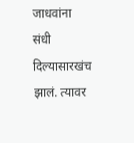जाधवांना संधी दिल्यासारखंच झालं. त्यावर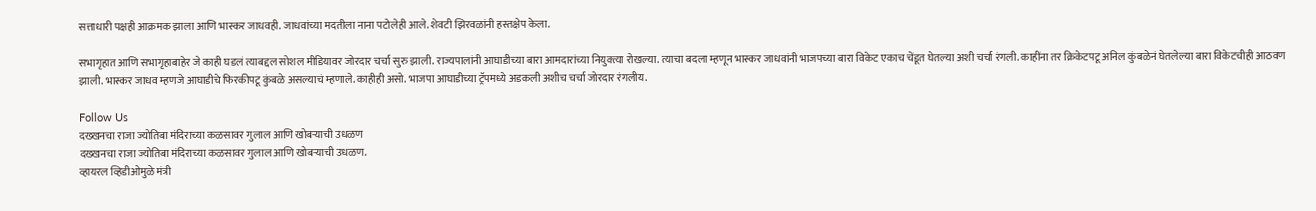सत्ताधारी पक्षही आक्रमक झाला आणि भास्कर जाधवही. जाधवांच्या मदतीला नाना पटोलेही आले. शेवटी झिरवळांनी हस्तक्षेप केला.

सभागृहात आणि सभागृहाबाहेर जे काही घडलं त्याबद्दल सोशल मीडियावर जोरदार चर्चा सुरु झाली. राज्यपालांनी आघाडीच्या बारा आमदारांच्या नियुक्त्या रोखल्या. त्याचा बदला म्हणून भास्कर जाधवांनी भाजपच्या बारा विकेट एकाच चेंडूत घेतल्या अशी चर्चा रंगली. काहींना तर क्रिकेटपटू अनिल कुंबळेनं घेतलेल्या बारा विकेटचीही आठवण झाली. भास्कर जाधव म्हणजे आघाडीचे फिरकीपटू कुंबळे असल्याचं म्हणाले. काहीही असो. भाजपा आघाडीच्या ट्रॅपमध्ये अडकली अशीच चर्चा जोरदार रंगलीय.

Follow Us
दख्खनचा राजा ज्योतिबा मंदिराच्या कळसावर गुलाल आणि खोबऱ्याची उधळण
दख्खनचा राजा ज्योतिबा मंदिराच्या कळसावर गुलाल आणि खोबऱ्याची उधळण.
व्हायरल व्हिडीओमुळे मंत्री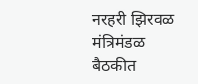नरहरी झिरवळ मंत्रिमंडळ बैठकीत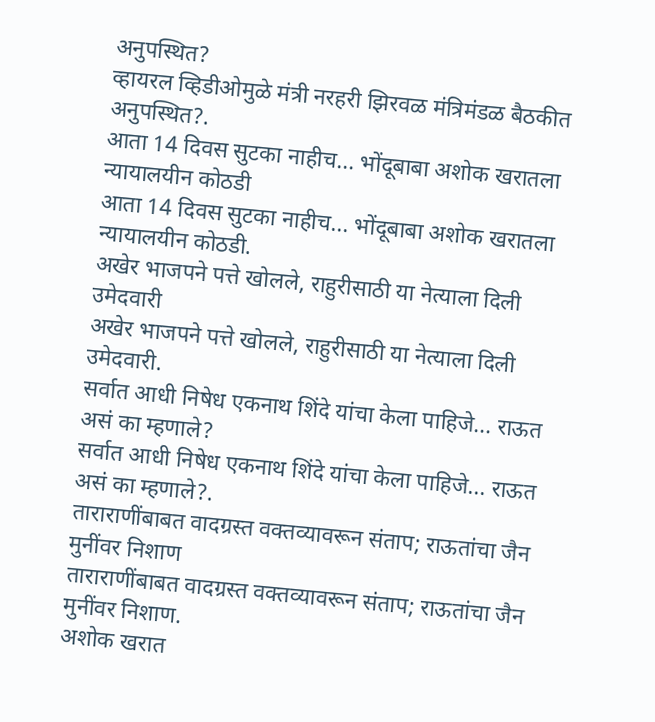अनुपस्थित?
व्हायरल व्हिडीओमुळे मंत्री नरहरी झिरवळ मंत्रिमंडळ बैठकीत अनुपस्थित?.
आता 14 दिवस सुटका नाहीच... भोंदूबाबा अशोक खरातला न्यायालयीन कोठडी
आता 14 दिवस सुटका नाहीच... भोंदूबाबा अशोक खरातला न्यायालयीन कोठडी.
अखेर भाजपने पत्ते खोलले, राहुरीसाठी या नेत्याला दिली उमेदवारी
अखेर भाजपने पत्ते खोलले, राहुरीसाठी या नेत्याला दिली उमेदवारी.
सर्वात आधी निषेध एकनाथ शिंदे यांचा केला पाहिजे... राऊत असं का म्हणाले?
सर्वात आधी निषेध एकनाथ शिंदे यांचा केला पाहिजे... राऊत असं का म्हणाले?.
ताराराणींबाबत वादग्रस्त वक्तव्यावरून संताप; राऊतांचा जैन मुनींवर निशाण
ताराराणींबाबत वादग्रस्त वक्तव्यावरून संताप; राऊतांचा जैन मुनींवर निशाण.
अशोक खरात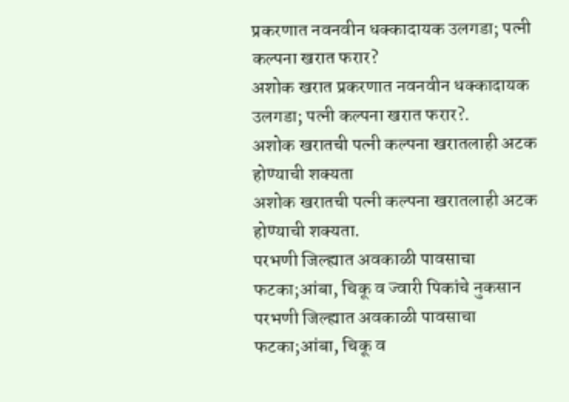प्रकरणात नवनवीन धक्कादायक उलगडा; पत्नी कल्पना खरात फरार?
अशोक खरात प्रकरणात नवनवीन धक्कादायक उलगडा; पत्नी कल्पना खरात फरार?.
अशोक खरातची पत्नी कल्पना खरातलाही अटक होण्याची शक्यता
अशोक खरातची पत्नी कल्पना खरातलाही अटक होण्याची शक्यता.
परभणी जिल्ह्यात अवकाळी पावसाचा फटका;आंबा, चिकू व ज्वारी पिकांचे नुकसान
परभणी जिल्ह्यात अवकाळी पावसाचा फटका;आंबा, चिकू व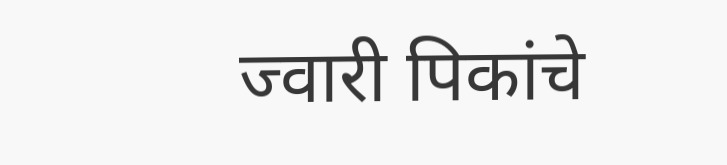ज्वारी पिकांचे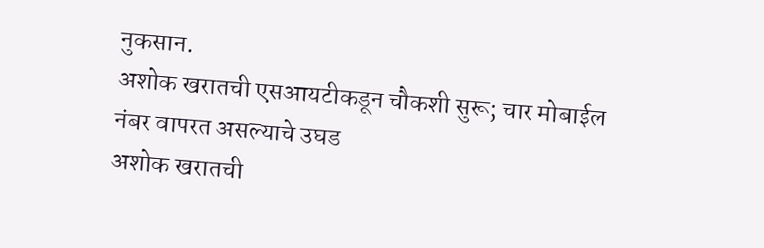नुकसान.
अशोक खरातची एसआयटीकडून चौकशी सुरू; चार मोबाईल नंबर वापरत असल्याचे उघड
अशोक खरातची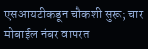एसआयटीकडून चौकशी सुरू; चार मोबाईल नंबर वापरत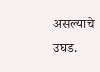असल्याचे उघड.